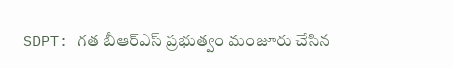SDPT: గత బీఆర్ఎస్ ప్రభుత్వం మంజూరు చేసిన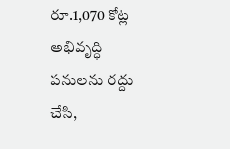రూ.1,070 కోట్ల అభివృద్ధి పనులను రద్దు చేసి,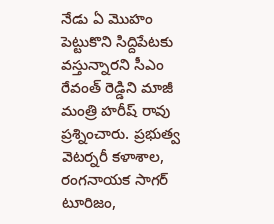నేడు ఏ మొహం పెట్టుకొని సిద్దిపేటకు వస్తున్నారని సీఎం రేవంత్ రెడ్డిని మాజీ మంత్రి హరీష్ రావు ప్రశ్నించారు. ప్రభుత్వ వెటర్నరీ కళాశాల, రంగనాయక సాగర్ టూరిజం,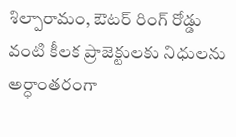శిల్పారామం, ఔటర్ రింగ్ రోడ్డు వంటి కీలక ప్రాజెక్టులకు నిధులను అర్ధాంతరంగా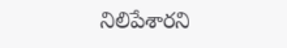నిలిపేశారని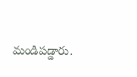మండిపడ్డారు.